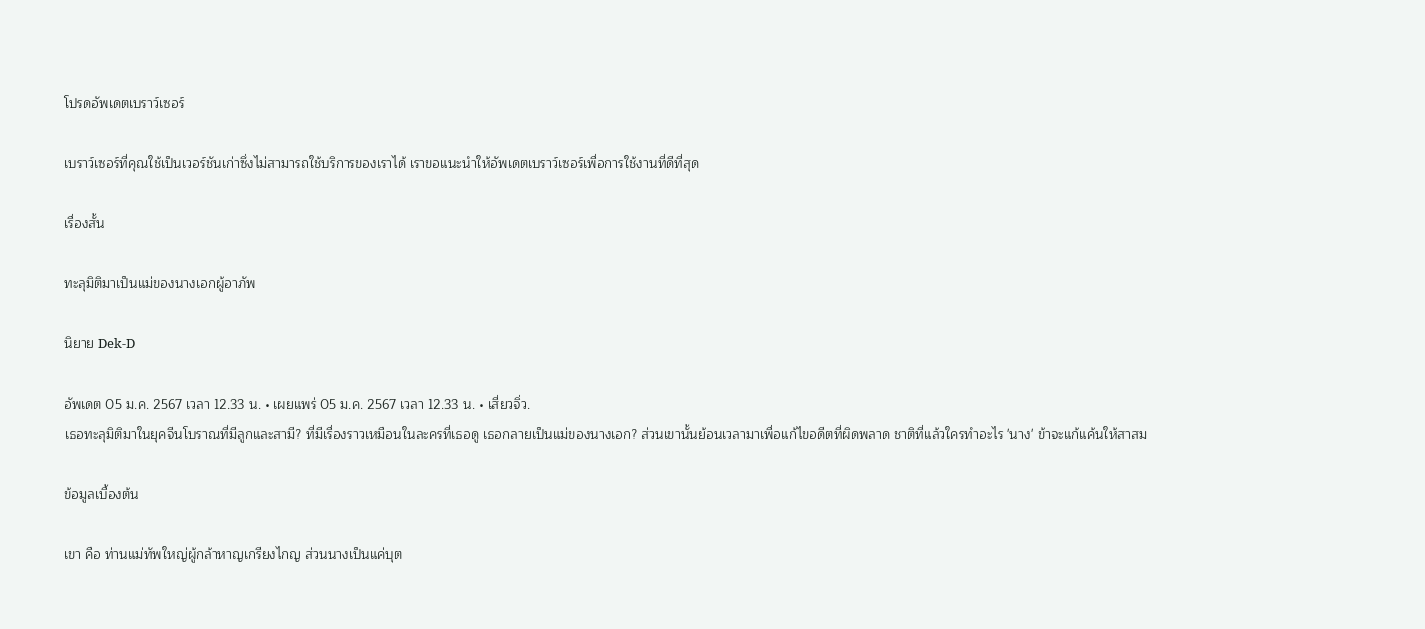โปรดอัพเดตเบราว์เซอร์

เบราว์เซอร์ที่คุณใช้เป็นเวอร์ชันเก่าซึ่งไม่สามารถใช้บริการของเราได้ เราขอแนะนำให้อัพเดตเบราว์เซอร์เพื่อการใช้งานที่ดีที่สุด

เรื่องสั้น

ทะลุมิติมาเป็นแม่ของนางเอกผู้อาภัพ

นิยาย Dek-D

อัพเดต 05 ม.ค. 2567 เวลา 12.33 น. • เผยแพร่ 05 ม.ค. 2567 เวลา 12.33 น. • เสี่ยวจิ่ว.
เธอทะลุมิติมาในยุคจีนโบราณที่มีลูกและสามี? ที่มีเรื่องราวเหมือนในละครที่เธอดู เธอกลายเป็นแม่ของนางเอก? ส่วนเขานั้นย้อนเวลามาเพื่อแก้ไขอดีตที่ผิดพลาด ชาติที่แล้วใครทำอะไร 'นาง' ข้าจะแก้แค้นให้สาสม

ข้อมูลเบื้องต้น

เขา คือ ท่านแม่ทัพใหญ่ผู้กล้าหาญเกรียงไกญ ส่วนนางเป็นแค่บุต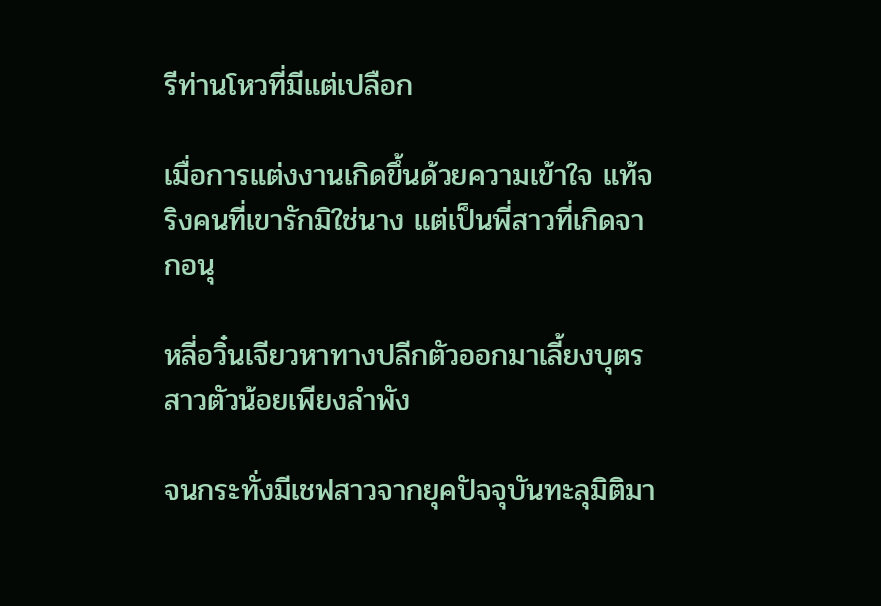รีท่านโหวที่มีแต่เปลือก

เมื่อการแต่งงานเกิดขึ้นด้วยความเข้าใจ แท้จริงคนที่เขารักมิใช่นาง แต่เป็นพี่สาวที่เกิดจากอนุ

หลี่อวิ๋นเจียวหาทางปลีกตัวออกมาเลี้ยงบุตรสาวตัวน้อยเพียงลำพัง

จนกระทั่งมีเชฟสาวจากยุคปัจจุบันทะลุมิติมา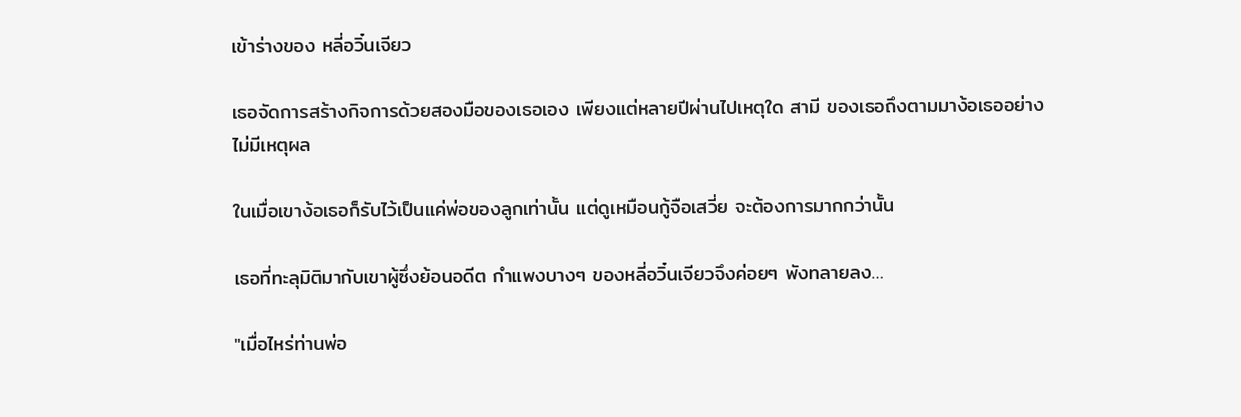เข้าร่างของ หลี่อวิ๋นเจียว

เธอจัดการสร้างกิจการด้วยสองมือของเธอเอง เพียงแต่หลายปีผ่านไปเหตุใด สามี ของเธอถึงตามมาง้อเธออย่างไม่มีเหตุผล

ในเมื่อเขาง้อเธอก็รับไว้เป็นแค่พ่อของลูกเท่านั้น แต่ดูเหมือนกู้จือเสวี่ย จะต้องการมากกว่านั้น

เธอที่ทะลุมิติมากับเขาผู้ซึ่งย้อนอดีต กำแพงบางๆ ของหลี่อวิ๋นเจียวจึงค่อยๆ พังทลายลง…

"เมื่อไหร่ท่านพ่อ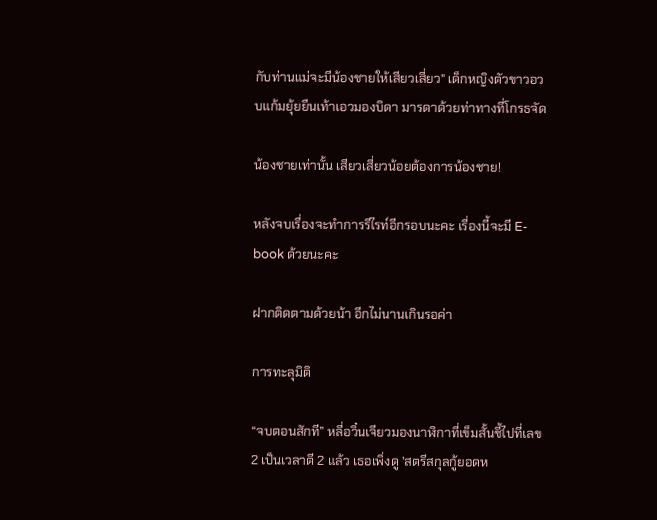กับท่านแม่จะมีน้องชายให้เสียวเสี่ยว" เด็กหญิงตัวขาวอวบแก้มยุ้ยยืนเท้าเอวมองบิดา มารดาด้วยท่าทางที่โกรธจัด

น้องชายเท่านั้น เสียวเสี่ยวน้อยต้องการน้องชาย!

หลังจบเรื่องจะทำการรีไรท์อีกรอบนะคะ เรื่องนี้จะมี E-book ด้วยนะคะ

ฝากติดตามด้วยน้า อีกไม่นานเกินรอค่า

การทะลุมิติ

“จบตอนสักที” หลี่อวิ๋นเจียวมองนาฬิกาที่เข็มสั้นชี้ไปที่เลข 2 เป็นเวลาตี 2 แล้ว เธอเพิ่งดู 'สตรีสกุลกู้ยอดห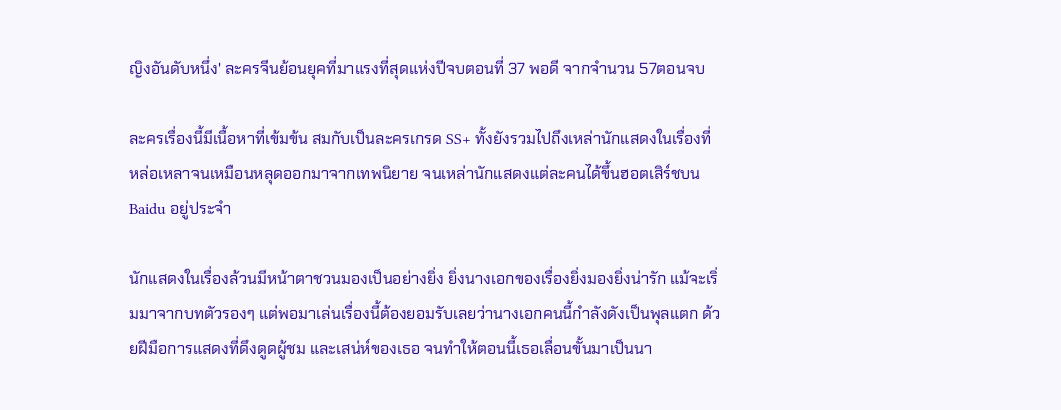ญิงอันดับหนึ่ง' ละครจีนย้อนยุคที่มาแรงที่สุดแห่งปีจบตอนที่ 37 พอดี จากจำนวน 57ตอนจบ

ละครเรื่องนี้มีเนื้อหาที่เข้มข้น สมกับเป็นละครเกรด SS+ ทั้งยังรวมไปถึงเหล่านักแสดงในเรื่องที่หล่อเหลาจนเหมือนหลุดออกมาจากเทพนิยาย จนเหล่านักแสดงแต่ละคนได้ขึ้นฮอตเสิร์ชบน Baidu อยู่ประจำ

นักแสดงในเรื่องล้วนมีหน้าตาชวนมองเป็นอย่างยิ่ง ยิ่งนางเอกของเรื่องยิ่งมองยิ่งน่ารัก แม้จะเริ่มมาจากบทตัวรองๆ แต่พอมาเล่นเรื่องนี้ต้องยอมรับเลยว่านางเอกคนนี้กำลังดังเป็นพุลแตก ด้วยฝีมือการแสดงที่ดึงดูดผู้ชม และเสน่ห์ของเธอ จนทำให้ตอนนี้เธอเลื่อนขั้นมาเป็นนา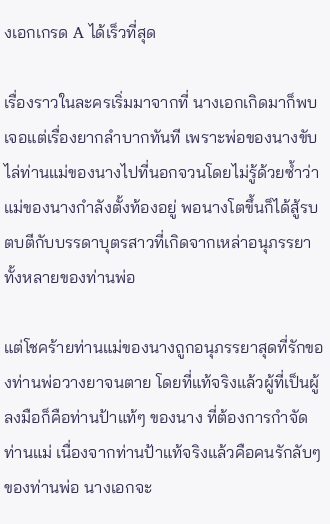งเอกเกรด A ได้เร็วที่สุด

เรื่องราวในละครเริ่มมาจากที่ นางเอกเกิดมาก็พบเจอแต่เรื่องยากลำบากทันที เพราะพ่อของนางขับไล่ท่านแม่ของนางไปที่นอกจวนโดยไม่รู้ด้วยซ้ำว่าแม่ของนางกำลังตั้งท้องอยู่ พอนางโตขึ้นก็ได้สู้รบตบตีกับบรรดาบุตรสาวที่เกิดจากเหล่าอนุภรรยาทั้งหลายของท่านพ่อ

แต่โชคร้ายท่านแม่ของนางถูกอนุภรรยาสุดที่รักของท่านพ่อวางยาจนตาย โดยที่แท้จริงแล้วผู้ที่เป็นผู้ลงมือก็คือท่านป้าแท้ๆ ของนาง ที่ต้องการกำจัดท่านแม่ เนื่องจากท่านป้าแท้จริงแล้วคือคนรักลับๆ ของท่านพ่อ นางเอกจะ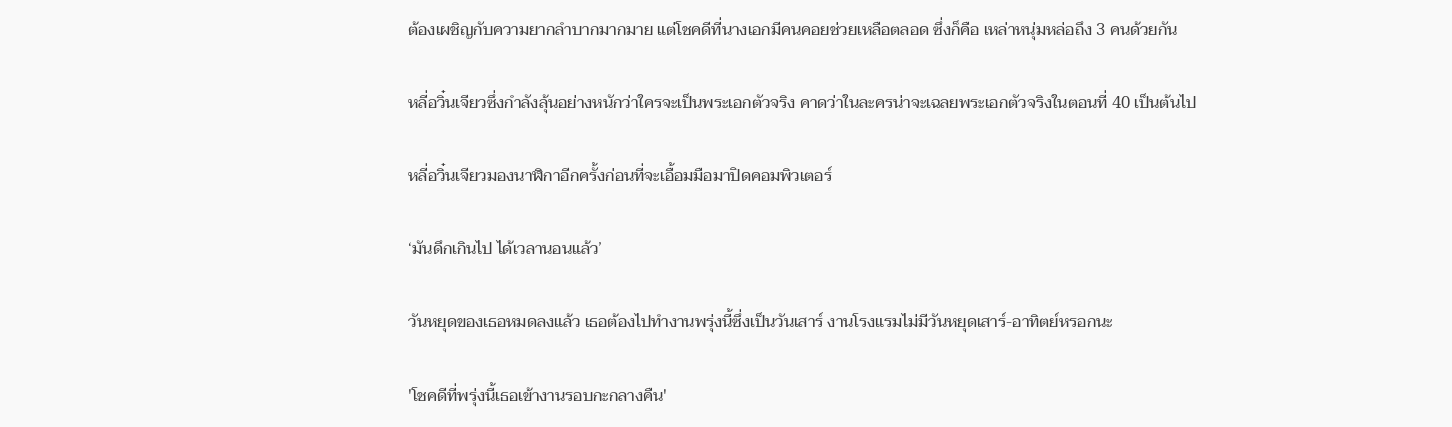ต้องเผชิญกับความยากลำบากมากมาย แต่โชคดีที่นางเอกมีคนคอยช่วยเหลือตลอด ซึ่งก็คือ เหล่าหนุ่มหล่อถึง 3 คนด้วยกัน

หลี่อวิ๋นเจียวซึ่งกำลังลุ้นอย่างหนักว่าใครจะเป็นพระเอกตัวจริง คาดว่าในละครน่าจะเฉลยพระเอกตัวจริงในตอนที่ 40 เป็นต้นไป

หลี่อวิ๋นเจียวมองนาฬิกาอีกครั้งก่อนที่จะเอื้อมมือมาปิดคอมพิวเตอร์

‘มันดึกเกินไป ได้เวลานอนแล้ว’

วันหยุดของเธอหมดลงแล้ว เธอต้องไปทำงานพรุ่งนี้ซึ่งเป็นวันเสาร์ งานโรงแรมไม่มีวันหยุดเสาร์-อาทิตย์หรอกนะ

'โชคดีที่พรุ่งนี้เธอเข้างานรอบกะกลางคืน'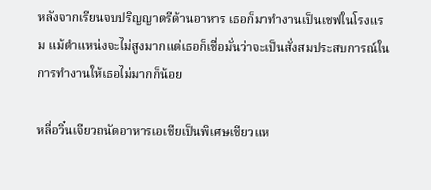หลังจากเรียนจบปริญญาตรีด้านอาหาร เธอก็มาทำงานเป็นเชฟในโรงแรม แม้ตำแหน่งจะไม่สูงมากแต่เธอก็เชื่อมั่นว่าจะเป็นสั่งสมประสบการณ์ในการทำงานให้เธอไม่มากก็น้อย

หลี่อวิ๋นเจียวถนัดอาหารเอเชียเป็นพิเศษเชียวแห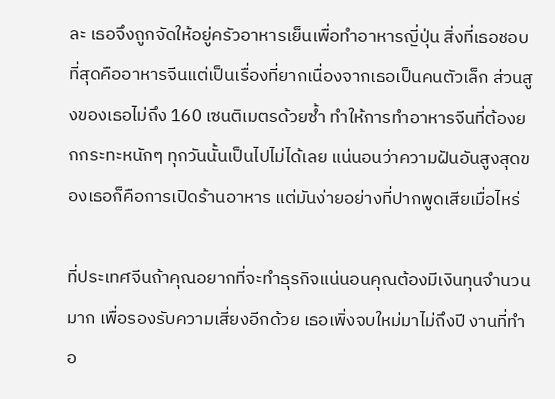ละ เธอจึงถูกจัดให้อยู่ครัวอาหารเย็นเพื่อทำอาหารญี่ปุ่น สิ่งที่เธอชอบที่สุดคืออาหารจีนแต่เป็นเรื่องที่ยากเนื่องจากเธอเป็นคนตัวเล็ก ส่วนสูงของเธอไม่ถึง 160 เซนติเมตรด้วยซ้ำ ทำให้การทำอาหารจีนที่ต้องยกกระทะหนักๆ ทุกวันนั้นเป็นไปไม่ได้เลย แน่นอนว่าความฝันอันสูงสุดของเธอก็คือการเปิดร้านอาหาร แต่มันง่ายอย่างที่ปากพูดเสียเมื่อไหร่

ที่ประเทศจีนถ้าคุณอยากที่จะทำธุรกิจแน่นอนคุณต้องมีเงินทุนจำนวนมาก เพื่อรองรับความเสี่ยงอีกด้วย เธอเพิ่งจบใหม่มาไม่ถึงปี งานที่ทำอ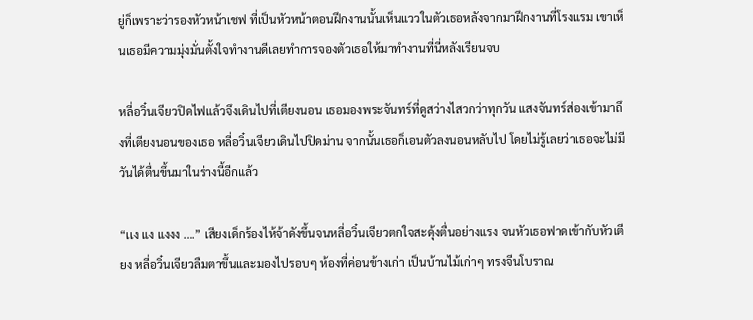ยู่ก็เพราะว่ารองหัวหน้าเชฟ ที่เป็นหัวหน้าตอนฝึกงานนั้นเห็นแววในตัวเธอหลังจากมาฝึกงานที่โรงแรม เขาเห็นเธอมีความมุ่งมั่นตั้งใจทำงานดีเลยทำการจองตัวเธอให้มาทำงานที่นี่หลังเรียนจบ

หลี่อวิ๋นเจียวปิดไฟแล้วจึงเดินไปที่เตียงนอน เธอมองพระจันทร์ที่ดูสว่างไสวกว่าทุกวัน แสงจันทร์ส่องเข้ามาถึงที่เตียงนอนของเธอ หลี่อวิ๋นเจียวเดินไปปิดม่าน จากนั้นเธอก็เอนตัวลงนอนหลับไป โดยไม่รู้เลยว่าเธอจะไม่มีวันได้ตื่นขึ้นมาในร่างนี้อีกแล้ว

“เเง แง แงงง ….” เสียงเด็กร้องไห้จ้าดังขึ้นจนหลี่อวิ๋นเจียวตกใจสะดุ้งตื่นอย่างแรง จนหัวเธอฟาดเข้ากับหัวเตียง หลี่อวิ๋นเจียวลืมตาขึ้นและมองไปรอบๆ ห้องที่ค่อนข้างเก่า เป็นบ้านไม้เก่าๆ ทรงจีนโบราณ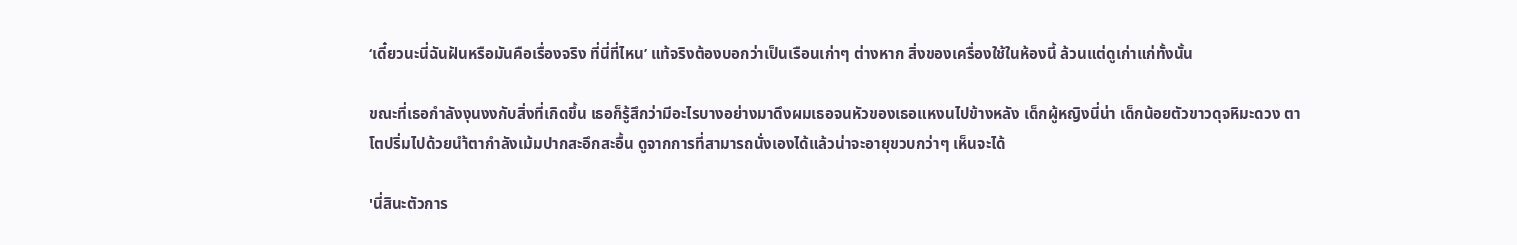‘เดี๋ยวนะนี่ฉันฝันหรือมันคือเรื่องจริง ที่นี่ที่ไหน’ แท้จริงต้องบอกว่าเป็นเรือนเก่าๆ ต่างหาก สิ่งของเครื่องใช้ในห้องนี้ ล้วนแต่ดูเก่าแก่ทั้งนั้น

ขณะที่เธอกำลังงุนงงกับสิ่งที่เกิดขึ้น เธอก็รู้สึกว่ามีอะไรบางอย่างมาดึงผมเธอจนหัวของเธอแหงนไปข้างหลัง เด็กผู้หญิงนี่น่า เด็กน้อยตัวขาวดุจหิมะดวง ตาโตปริ่มไปด้วยนำ้ตากำลังเม้มปากสะอึกสะอื้น ดูจากการที่สามารถนั่งเองได้แล้วน่าจะอายุขวบกว่าๆ เห็นจะได้

'นี่สินะตัวการ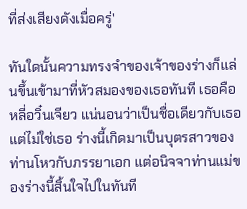ที่ส่งเสียงดังเมื่อครู่'

ทันใดนั้นความทรงจำของเจ้าของร่างก็แล่นขึ้นเข้ามาที่หัวสมองของเธอทันที เธอคือหลี่อวิ๋นเจียว แน่นอนว่าเป็นชื่อเดียวกับเธอแต่ไม่ใช่เธอ ร่างนี้เกิดมาเป็นบุตรสาวของท่านโหวกับภรรยาเอก แต่อนิจจาท่านแม่ของร่างนี้สิ้นใจไปในทันที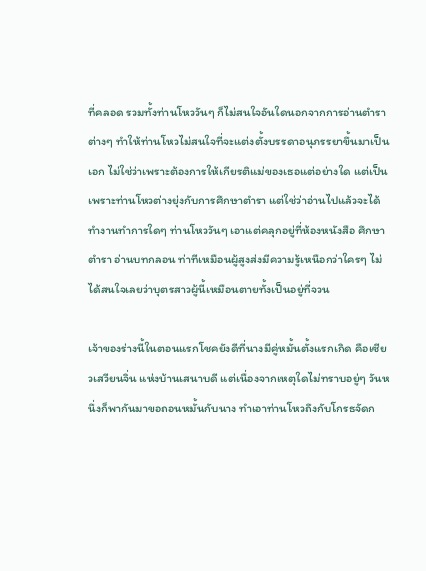ที่คลอด รวมทั้งท่านโหววันๆ ก็ไม่สนใจอันใดนอกจากการอ่านตำราต่างๆ ทำให้ท่านโหวไม่สนใจที่จะแต่งตั้งบรรดาอนุภรรยาขึ้นมาเป็นเอก ไม่ใช่ว่าเพราะต้องการให้เกียรติแม่ของเธอแต่อย่างใด แต่เป็นเพราะท่านโหวต่างยุ่งกับการศึกษาตำรา แต่ใช่ว่าอ่านไปแล้วจะได้ทำงานทำการใดๆ ท่านโหววันๆ เอาแต่คลุกอยู่ที่ห้องหนังสือ ศึกษาตำรา อ่านบทกลอน ท่าทีเหมือนผู้สูงส่งมีความรู้เหนือกว่าใครๆ ไม่ได้สนใจเลยว่าบุตรสาวผู้นี้เหมือนตายทั้งเป็นอยู่ที่จวน

เจ้าของร่างนี้ในตอนแรกโชคยังดีที่นางมีคู่หมั้นตั้งแรกเกิด คือเซียวเสวียนจิ่น แห่งบ้านเสนาบดี แต่เนื่องจากเหตุใดไม่ทราบอยู่ๆ วันหนึ่งก็พากันมาขอถอนหมั้นกับนาง ทำเอาท่านโหวถึงกับโกรธจัดก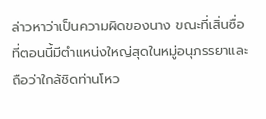ล่าวหาว่าเป็นความผิดของนาง ขณะที่เสิ่นซื่อที่ตอนนี้มีตำแหน่งใหญ่สุดในหมู่อนุภรรยาและถือว่าใกล้ชิดท่านโหว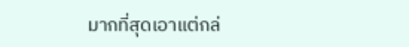มากที่สุดเอาแต่กล่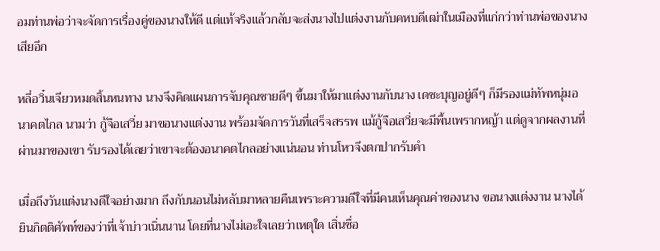อมท่านพ่อว่าจะจัดการเรื่องคู่ของนางให้ดี แต่แท้จริงแล้วกลับจะส่งนางไปแต่งงานกับคหบดีเฒ่าในเมืองที่แก่กว่าท่านพ่อของนางเสียอีก

หลี่อวิ๋นเจียวหมดสิ้นหนทาง นางจึงคิดแผนการจับคุณชายดีๆ ขึ้นมาให้มาแต่งงานกับนาง เดชะบุญอยู่ดีๆ ก็มีรองแม่ทัพหนุ่มอนาคตไกล นามว่า กู้จือเสวี่ย มาขอนางแต่งงาน พร้อมจัดการวันที่เสร็จสรรพ แม้กู้จือเสวี่ยจะมีพื้นเพรากหญ้า แต่ดูจากผลงานที่ผ่านมาของเขา รับรองได้เลยว่าเขาจะต้องอนาคตไกลอย่างแน่นอน ท่านโหวจึงตกปากรับคำ

เมื่อถึงวันแต่งนางดีใจอย่างมาก ถึงกับนอนไม่หลับมาหลายคืนเพราะความดีใจที่มีคนเห็นคุณค่าของนาง ขอนางแต่งงาน นางได้ยินกิตติศัพท์ของว่าที่เจ้าบ่าวเนิ่นนาน โดยที่นางไม่เอะใจเลยว่าเหตุใด เสิ่นซื่อ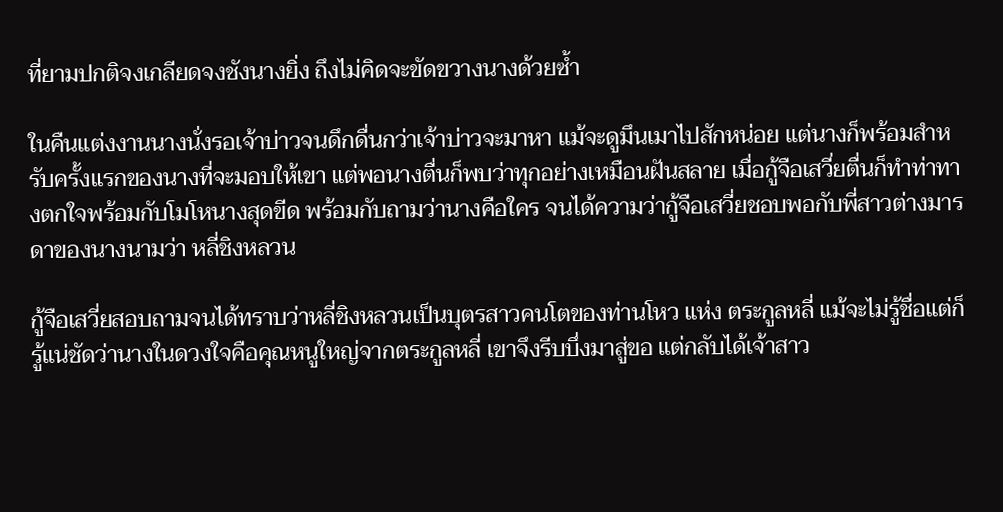ที่ยามปกติจงเกลียดจงชังนางยิ่ง ถึงไม่คิดจะขัดขวางนางด้วยซ้ำ

ในคืนแต่งงานนางนั่งรอเจ้าบ่าวจนดึกดื่นกว่าเจ้าบ่าวจะมาหา แม้จะดูมึนเมาไปสักหน่อย แต่นางก็พร้อมสำหรับครั้งแรกของนางที่จะมอบให้เขา แต่พอนางตื่นก็พบว่าทุกอย่างเหมือนฝันสลาย เมื่อกู้จือเสวี่ยตื่นก็ทำท่าทางตกใจพร้อมกับโมโหนางสุดขีด พร้อมกับถามว่านางคือใคร จนได้ความว่ากู้จือเสวี่ยชอบพอกับพี่สาวต่างมารดาของนางนามว่า หลี่ชิงหลวน

กู้จือเสวี่ยสอบถามจนได้ทราบว่าหลี่ชิงหลวนเป็นบุตรสาวคนโตของท่านโหว แห่ง ตระกูลหลี่ แม้จะไม่รู้ชื่อแต่ก็รู้แน่ชัดว่านางในดวงใจคือคุณหนูใหญ่จากตระกูลหลี่ เขาจึงรีบบึ่งมาสู่ขอ แต่กลับได้เจ้าสาว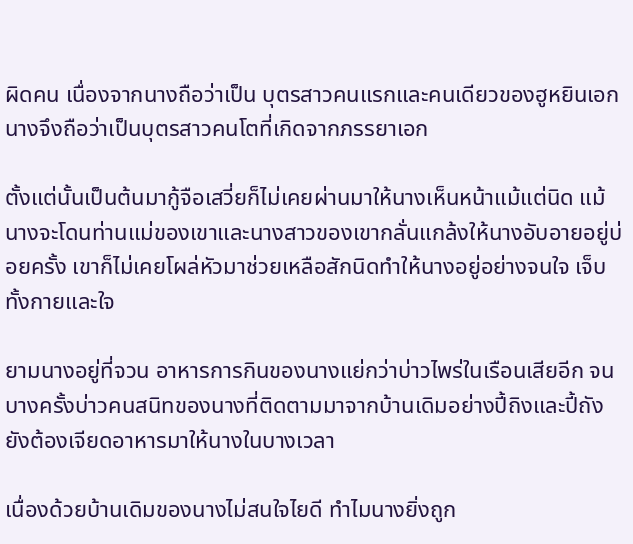ผิดคน เนื่องจากนางถือว่าเป็น บุตรสาวคนแรกและคนเดียวของฮูหยินเอก นางจึงถือว่าเป็นบุตรสาวคนโตที่เกิดจากภรรยาเอก

ตั้งแต่นั้นเป็นต้นมากู้จือเสวี่ยก็ไม่เคยผ่านมาให้นางเห็นหน้าแม้แต่นิด แม้นางจะโดนท่านแม่ของเขาและนางสาวของเขากลั่นแกล้งให้นางอับอายอยู่บ่อยครั้ง เขาก็ไม่เคยโผล่หัวมาช่วยเหลือสักนิดทำให้นางอยู่อย่างจนใจ เจ็บทั้งกายและใจ

ยามนางอยู่ที่จวน อาหารการกินของนางแย่กว่าบ่าวไพร่ในเรือนเสียอีก จนบางครั้งบ่าวคนสนิทของนางที่ติดตามมาจากบ้านเดิมอย่างปี้ถิงและปี้ถังยังต้องเจียดอาหารมาให้นางในบางเวลา

เนื่องด้วยบ้านเดิมของนางไม่สนใจไยดี ทำไมนางยิ่งถูก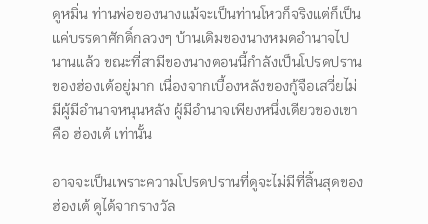ดูหมิ่น ท่านพ่อของนางแม้จะเป็นท่านโหวก็จริงแต่ก็เป็นแค่บรรดาศักดิ์กลวงๆ บ้านเดิมของนางหมดอำนาจไปนานแล้ว ขณะที่สามีของนางตอนนี้กำลังเป็นโปรดปรานของฮ่องเต้อยู่มาก เนื่องจากเบื้องหลังของกู้จือเสวี่ยไม่มีผู้มีอำนาจหนุนหลัง ผู้มีอำนาจเพียงหนึ่งเดียวของเขาคือ ฮ่องเต้ เท่านั้น

อาจจะเป็นเพราะความโปรดปรานที่ดูจะไม่มีที่สิ้นสุดของฮ่องเต้ ดูได้จากรางวัล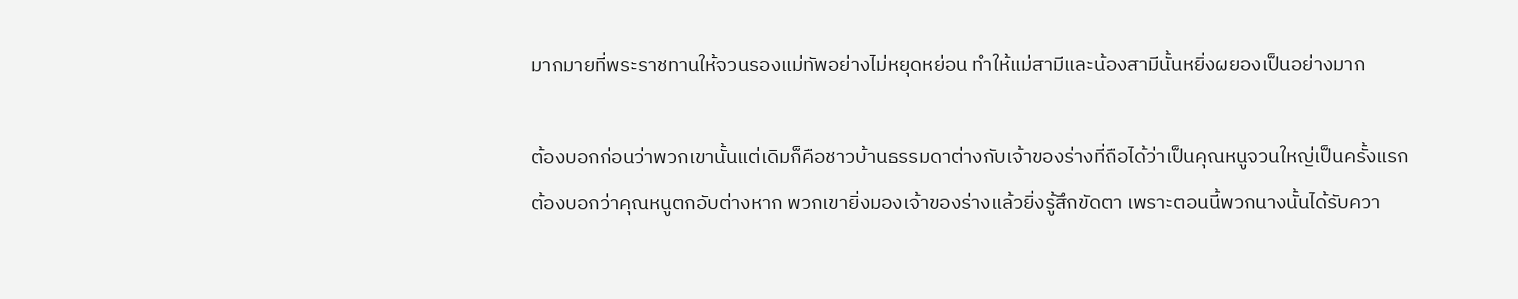มากมายที่พระราชทานให้จวนรองแม่ทัพอย่างไม่หยุดหย่อน ทำให้แม่สามีและน้องสามีนั้นหยิ่งผยองเป็นอย่างมาก

ต้องบอกก่อนว่าพวกเขานั้นแต่เดิมก็คือชาวบ้านธรรมดาต่างกับเจ้าของร่างที่ถือได้ว่าเป็นคุณหนูจวนใหญ่เป็นครั้งแรก ต้องบอกว่าคุณหนูตกอับต่างหาก พวกเขายิ่งมองเจ้าของร่างแล้วยิ่งรู้สึกขัดตา เพราะตอนนี้พวกนางนั้นได้รับควา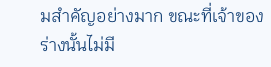มสำคัญอย่างมาก ขณะที่เจ้าของร่างนั้นไม่มี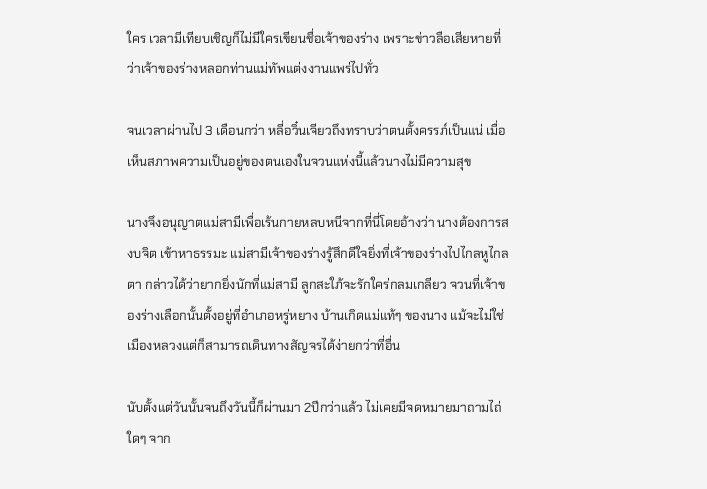ใคร เวลามีเทียบเชิญก็ไม่มีใครเขียนชื่อเจ้าของร่าง เพราะข่าวลือเสียหายที่ว่าเจ้าของร่างหลอกท่านแม่ทัพแต่งงานแพร่ไปทั่ว

จนเวลาผ่านไป 3 เดือนกว่า หลี่อวิ๋นเจียวถึงทราบว่าตนตั้งครรภ์เป็นแน่ เมื่อเห็นสภาพความเป็นอยู่ของตนเองในจวนแห่งนี้แล้วนางไม่มีความสุข

นางจึงอนุญาตแม่สามีเพื่อเร้นกายหลบหนีจากที่นี่โดยอ้างว่า นางต้องการสงบจิต เข้าหาธรรมะ แม่สามีเจ้าของร่างรู้สึกดีใจยิ่งที่เจ้าของร่างไปไกลหูไกลตา กล่าวได้ว่ายากยิ่งนักที่แม่สามี ลูกสะใภ้จะรักใคร่กลมเกลียว จวนที่เจ้าของร่างเลือกนั้นตั้งอยู่ที่อำเภอหรู่หยาง บ้านเกิดแม่แท้ๆ ของนาง แม้จะไม่ใช่เมืองหลวงแต่ก็สามารถเดินทางสัญจรได้ง่ายกว่าที่อื่น

นับตั้งแต่วันนั้นจนถึงวันนี้ก็ผ่านมา 2ปีกว่าแล้ว ไม่เคยมีจดหมายมาถามไถ่ใดๆ จาก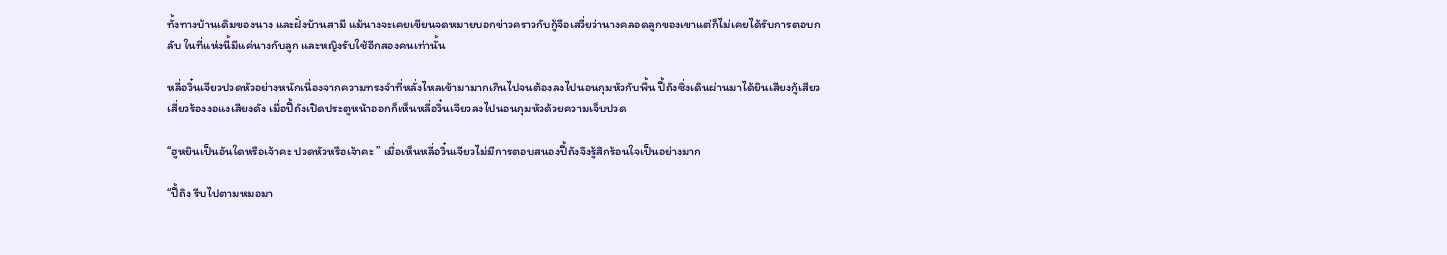ทั้งทางบ้านเดิมของนาง และฝั่งบ้านสามี แม้นางจะเคยเขียนจดหมายบอกข่าวคราวกับกู้จือเสวี่ยว่านางคลอดลูกของเขาแต่ก็ไม่เคยได้รับการตอบกลับ ในที่แห่งนี้มีแค่นางกับลูก และหญิงรับใช้อีกสองคนเท่านั้น

หลี่อวิ๋นเจียวปวดหัวอย่างหนักเนื่องจากความทรงจำที่หลั่งไหลเข้ามามากเกินไปจนต้องลงไปนอนกุมหัวกับพื้น ปี้ถังซึ่งเดินผ่านมาได้ยินเสียงกู้เสียวเสี่ยวร้องงอแงเสียงดัง เมื่อปี้ถังเปิดประตูหน้าออกก็เห็นหลี่อวิ๋นเจียวลงไปนอนกุมหัวด้วยความเจ็บปวด

“ฮูหยินเป็นอันใดหรือเจ้าคะ ปวดหัวหรือเจ้าคะ ” เมื่อเห็นหลี่อวิ๋นเจียวไม่มีการตอบสนองปี้ถังจึงรู้สึกร้อนใจเป็นอย่างมาก

“ปี้ถิง รีบไปตามหมอมา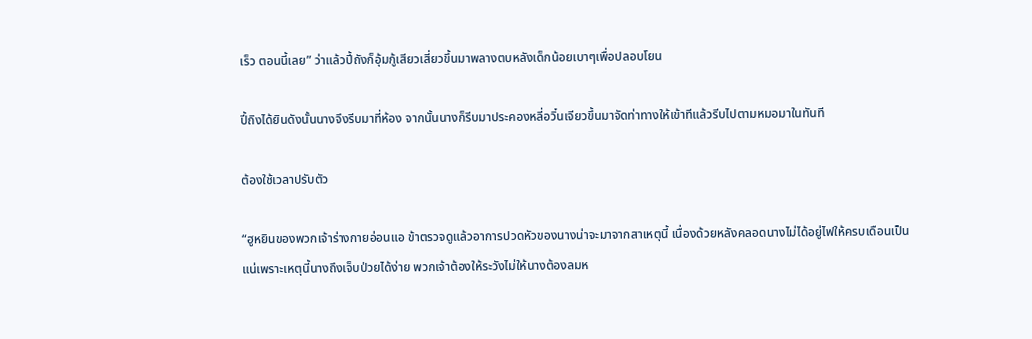เร็ว ตอนนี้เลย” ว่าแล้วปี้ถังก็อุ้มกู้เสียวเสี่ยวขึ้นมาพลางตบหลังเด็กน้อยเบาๆเพื่อปลอบโยน

ปี้ถิงได้ยินดังนั้นนางจึงรีบมาที่ห้อง จากนั้นนางก็รีบมาประคองหลี่อวิ๋นเจียวขึ้นมาจัดท่าทางให้เข้าทีแล้วรีบไปตามหมอมาในทันที

ต้องใช้เวลาปรับตัว

“ฮูหยินของพวกเจ้าร่างกายอ่อนแอ ข้าตรวจดูแล้วอาการปวดหัวของนางน่าจะมาจากสาเหตุนี้ เนื่องด้วยหลังคลอดนางไม่ได้อยู่ไฟให้ครบเดือนเป็นแน่เพราะเหตุนี้นางถึงเจ็บป่วยได้ง่าย พวกเจ้าต้องให้ระวังไม่ให้นางต้องลมห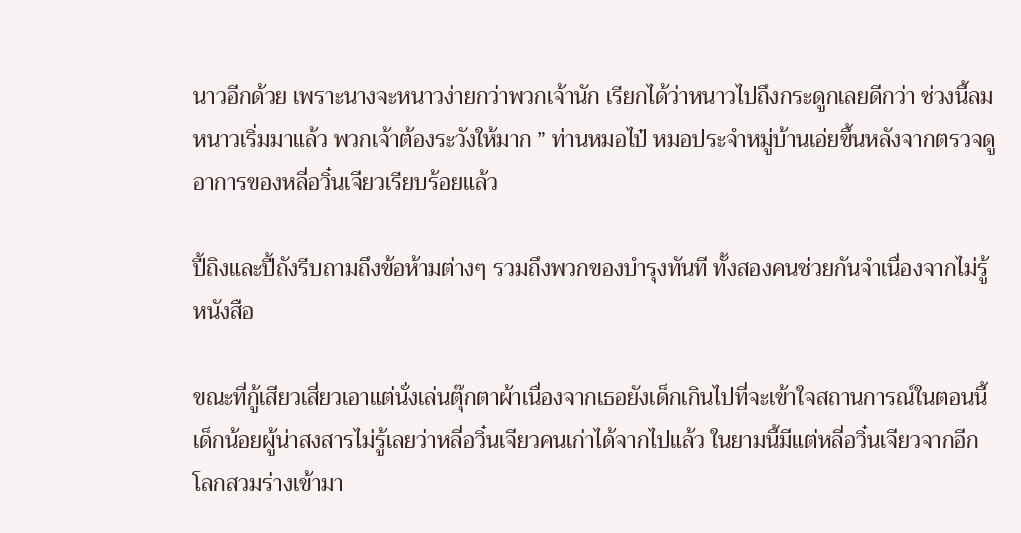นาวอีกด้วย เพราะนางจะหนาวง่ายกว่าพวกเจ้านัก เรียกได้ว่าหนาวไปถึงกระดูกเลยดีกว่า ช่วงนี้ลมหนาวเริ่มมาแล้ว พวกเจ้าต้องระวังให้มาก ” ท่านหมอไป๋ หมอประจำหมู่บ้านเอ่ยขึ้นหลังจากตรวจดูอาการของหลี่อวิ๋นเจียวเรียบร้อยแล้ว

ปี้ถิงและปี้ถังรีบถามถึงข้อห้ามต่างๆ รวมถึงพวกของบำรุงทันที ทั้งสองคนช่วยกันจำเนื่องจากไม่รู้หนังสือ

ขณะที่กู้เสียวเสี่ยวเอาแต่นั่งเล่นตุ๊กตาผ้าเนื่องจากเธอยังเด็กเกินไปที่จะเข้าใจสถานการณ์ในตอนนี้ เด็กน้อยผู้น่าสงสารไม่รู้เลยว่าหลี่อวิ๋นเจียวคนเก่าได้จากไปแล้ว ในยามนี้มีแต่หลี่อวิ๋นเจียวจากอีกโลกสวมร่างเข้ามา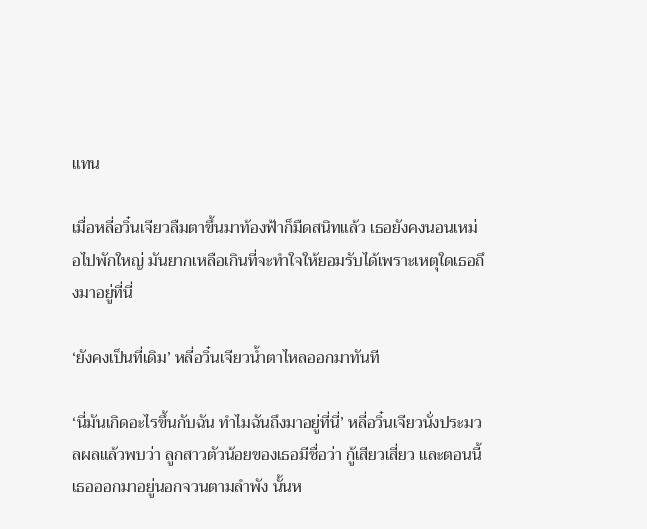แทน

เมื่อหลี่อวิ๋นเจียวลืมตาขึ้นมาท้องฟ้าก็มืดสนิทแล้ว เธอยังคงนอนเหม่อไปพักใหญ่ มันยากเหลือเกินที่จะทำใจให้ยอมรับได้เพราะเหตุใดเธอถึงมาอยู่ที่นี่

‘ยังคงเป็นที่เดิม’ หลี่อวิ๋นเจียวน้ำตาไหลออกมาทันที

‘นี่มันเกิดอะไรขึ้นกับฉัน ทำไมฉันถึงมาอยู่ที่นี่’ หลี่อวิ๋นเจียวนั่งประมวลผลแล้วพบว่า ลูกสาวตัวน้อยของเธอมีชื่อว่า กู้เสียวเสี่ยว และตอนนี้เธอออกมาอยู่นอกจวนตามลำพัง นั้นห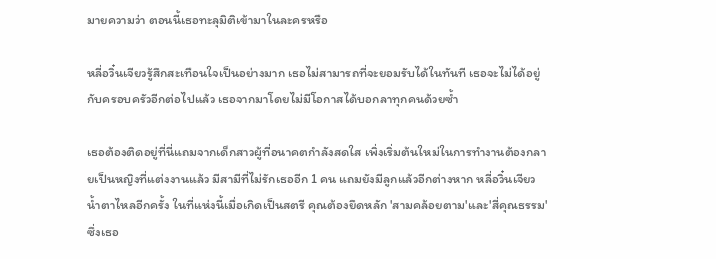มายความว่า ตอนนี้เธอทะลุมิติเข้ามาในละครหรือ

หลี่อวิ๋นเจียวรู้สึกสะเทือนใจเป็นอย่างมาก เธอไม่สามารถที่จะยอมรับได้ในทันที เธอจะไม่ได้อยู่กับครอบครัวอีกต่อไปแล้ว เธอจากมาโดยไม่มีโอกาสได้บอกลาทุกคนด้วยซ้ำ

เธอต้องติดอยู่ที่นี่แถมจากเด็กสาวผู้ที่อนาคตกำลังสดใส เพิ่งเริ่มต้นใหม่ในการทำงานต้องกลายเป็นหญิงที่แต่งงานแล้ว มีสามีที่ไม่รักเธออีก 1 คน แถมยังมีลูกแล้วอีกต่างหาก หลี่อวิ๋นเจียวน้ำตาไหลอีกครั้ง ในที่แห่งนี้เมื่อเกิดเป็นสตรี คุณต้องยึดหลัก 'สามคล้อยตาม'และ'สี่คุณธรรม' ซึ่งเธอ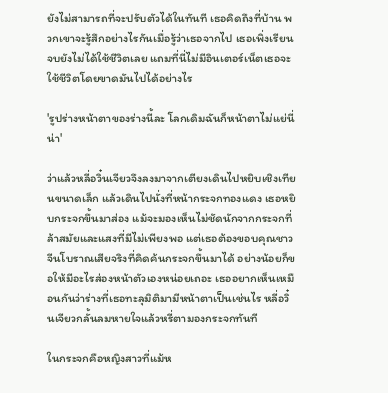ยังไม่สามารถที่จะปรับตัวได้ในทันที เธอคิดถึงที่บ้าน พวกเขาจะรู้สึกอย่างไรกันเมื่อรู้ว่าเธอจากไป เธอเพิ่งเรียนจบยังไม่ได้ใช้ชีวิตเลย แถมที่นี่ไม่มีอินเตอร์เน็ตเธอจะใช้ชีวิตโดยขาดมันไปได้อย่างไร

'รูปร่างหน้าตาของร่างนี้ละ โลกเดิมฉันก็หน้าตาไม่แย่นี่น่า'

ว่าแล้วหลี่อวิ๋นเจียวจึงลงมาจากเตียงเดินไปหยิบเชิงเทียนขนาดเล็ก แล้วเดินไปนั่งที่หน้ากระจกทองแดง เธอหยิบกระจกขึ้นมาส่อง แม้จะมองเห็นไม่ชัดนักจากกระจกที่ล้าสมัยและแสงที่มีไม่เพียงพอ แต่เธอต้องขอบคุณชาวจีนโบราณเสียจริงที่คิดค้นกระจกขึ้นมาได้ อย่างน้อยก็ขอให้มีอะไรส่องหน้าตัวเองหน่อยเถอะ เธออยากเห็นเหมือนกันว่าร่างที่เธอทะลุมิติมามีหน้าตาเป็นเช่นไร หลี่อวิ๋นเจียวกลั้นลมหายใจแล้วหรี่ตามองกระจกทันที

ในกระจกคือหญิงสาวที่แม้ห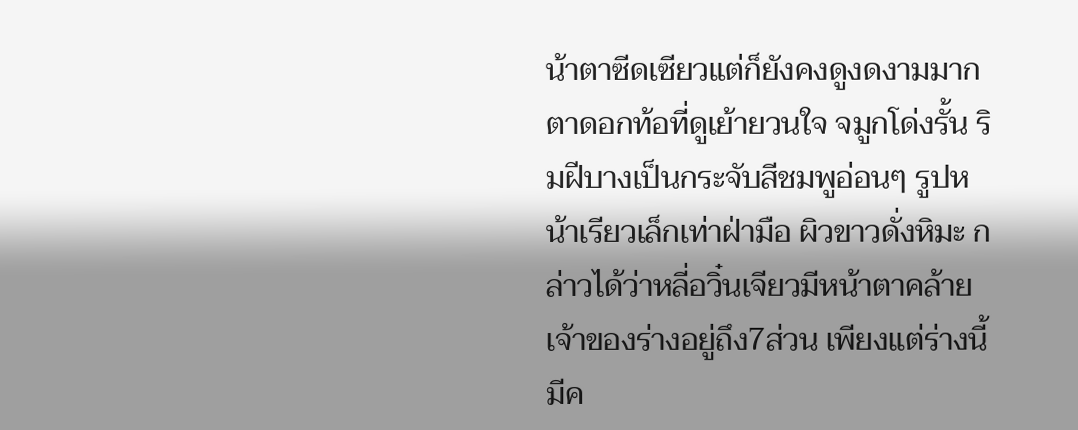น้าตาซีดเซียวแต่ก็ยังคงดูงดงามมาก ตาดอกท้อที่ดูเย้ายวนใจ จมูกโด่งรั้น ริมฝีบางเป็นกระจับสีชมพูอ่อนๆ รูปหน้าเรียวเล็กเท่าฝ่ามือ ผิวขาวดั่งหิมะ กล่าวได้ว่าหลี่อวิ๋นเจียวมีหน้าตาคล้ายเจ้าของร่างอยู่ถึง7ส่วน เพียงแต่ร่างนี้มีค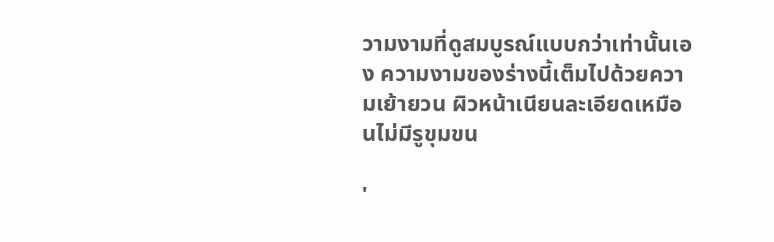วามงามที่ดูสมบูรณ์แบบกว่าเท่านั้นเอง ความงามของร่างนี้เต็มไปด้วยความเย้ายวน ผิวหน้าเนียนละเอียดเหมือนไม่มีรูขุมขน

'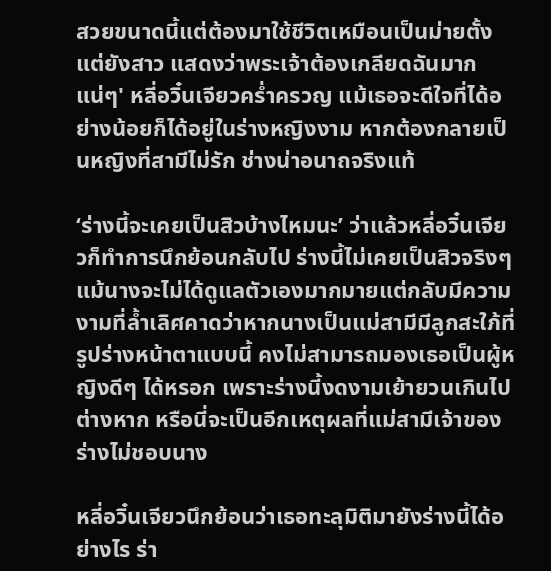สวยขนาดนี้แต่ต้องมาใช้ชีวิตเหมือนเป็นม่ายตั้งแต่ยังสาว แสดงว่าพระเจ้าต้องเกลียดฉันมากแน่ๆ' หลี่อวิ๋นเจียวคร่ำครวญ แม้เธอจะดีใจที่ได้อย่างน้อยก็ได้อยู่ในร่างหญิงงาม หากต้องกลายเป็นหญิงที่สามีไม่รัก ช่างน่าอนาถจริงแท้

‘ร่างนี้จะเคยเป็นสิวบ้างไหมนะ’ ว่าแล้วหลี่อวิ๋นเจียวก็ทำการนึกย้อนกลับไป ร่างนี้ไม่เคยเป็นสิวจริงๆ แม้นางจะไม่ได้ดูแลตัวเองมากมายแต่กลับมีความงามที่ล้ำเลิศคาดว่าหากนางเป็นแม่สามีมีลูกสะใภ้ที่รูปร่างหน้าตาแบบนี้ คงไม่สามารถมองเธอเป็นผู้หญิงดีๆ ได้หรอก เพราะร่างนี้งดงามเย้ายวนเกินไปต่างหาก หรือนี่จะเป็นอีกเหตุผลที่แม่สามีเจ้าของร่างไม่ชอบนาง

หลี่อวิ๋นเจียวนึกย้อนว่าเธอทะลุมิติมายังร่างนี้ได้อย่างไร ร่า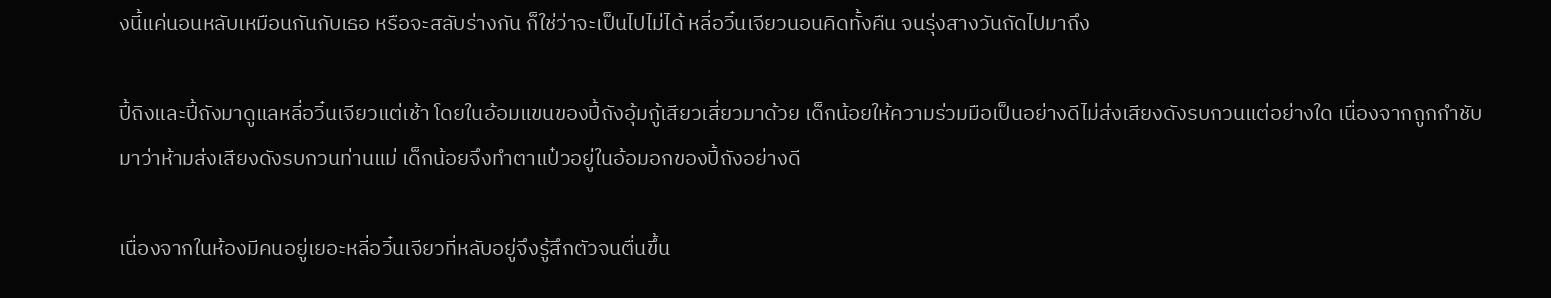งนี้แค่นอนหลับเหมือนกันกับเธอ หรือจะสลับร่างกัน ก็ใช่ว่าจะเป็นไปไม่ได้ หลี่อวิ๋นเจียวนอนคิดทั้งคืน จนรุ่งสางวันถัดไปมาถึง

ปี้ถิงและปี้ถังมาดูแลหลี่อวิ๋นเจียวแต่เช้า โดยในอ้อมแขนของปี้ถังอุ้มกู้เสียวเสี่ยวมาด้วย เด็กน้อยให้ความร่วมมือเป็นอย่างดีไม่ส่งเสียงดังรบกวนแต่อย่างใด เนื่องจากถูกกำชับมาว่าห้ามส่งเสียงดังรบกวนท่านแม่ เด็กน้อยจึงทำตาแป๋วอยู่ในอ้อมอกของปี้ถังอย่างดี

เนื่องจากในห้องมีคนอยู่เยอะหลี่อวิ๋นเจียวที่หลับอยู่จึงรู้สึกตัวจนตื่นขึ้น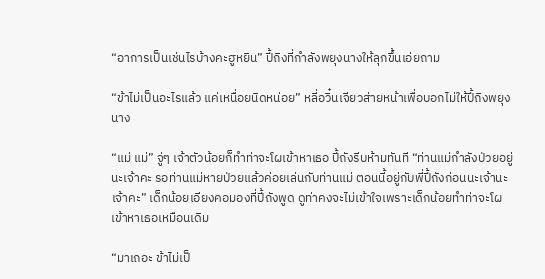“อาการเป็นเช่นไรบ้างคะฮูหยิน” ปี้ถิงที่กำลังพยุงนางให้ลุกขึ้นเอ่ยถาม

“ข้าไม่เป็นอะไรแล้ว แค่เหนื่อยนิดหน่อย” หลี่อวิ๋นเจียวส่ายหน้าเพื่อบอกไม่ให้ปี้ถิงพยุงนาง

“แม่ แม่” จู่ๆ เจ้าตัวน้อยก็ทำท่าจะโผเข้าหาเธอ ปี้ถังรีบห้ามทันที “ท่านแม่กำลังป่วยอยู่นะเจ้าคะ รอท่านแม่หายป่วยแล้วค่อยเล่นกับท่านแม่ ตอนนี้อยู่กับพี่ปี้ถังก่อนนะเจ้านะเจ้าคะ” เด็กน้อยเอียงคอมองที่ปี้ถังพูด ดูท่าคงจะไม่เข้าใจเพราะเด็กน้อยทำท่าจะโผเข้าหาเธอเหมือนเดิม

“มาเถอะ ข้าไม่เป็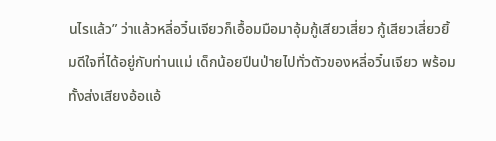นไรแล้ว” ว่าแล้วหลี่อวิ๋นเจียวก็เอื้อมมือมาอุ้มกู้เสียวเสี่ยว กู้เสียวเสี่ยวยิ้มดีใจที่ได้อยู่กับท่านแม่ เด็กน้อยปีนป่ายไปทั่วตัวของหลี่อวิ๋นเจียว พร้อมทั้งส่งเสียงอ้อแอ้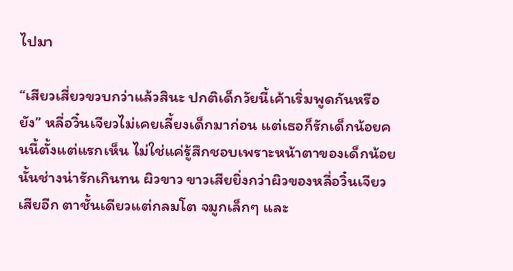ไปมา

“เสียวเสี่ยวขวบกว่าแล้วสินะ ปกติเด็กวัยนี้เค้าเริ่มพูดกันหรือยัง” หลี่อวิ๋นเจียวไม่เคยเลี้ยงเด็กมาก่อน แต่เธอก็รักเด็กน้อยคนนี้ตั้งแต่แรกเห็น ไม่ใช่แค่รู้สึกชอบเพราะหน้าตาของเด็กน้อยนั้นช่างน่ารักเกินทน ผิวขาว ขาวเสียยิ่งกว่าผิวของหลี่อวิ๋นเจียวเสียอีก ตาชั้นเดียวแต่กลมโต จมูกเล็กๆ และ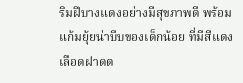ริมฝีบางแดงอย่างมีสุขภาพดี พร้อมแก้มยุ้ยน่าบีบของเด็กน้อย ที่มีสีแดงเลือดฝาดต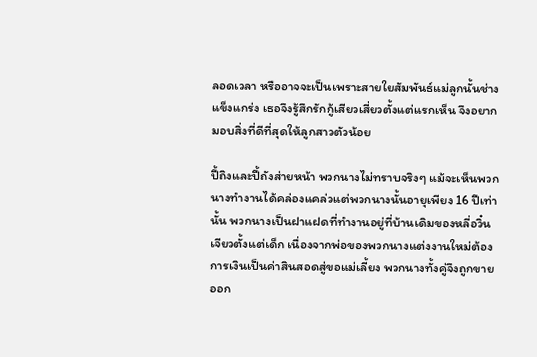ลอดเวลา หรืออาจจะเป็นเพราะสายใยสัมพันธ์แม่ลูกนั้นช่างแข็งแกร่ง เธอจึงรู้สึกรักกู้เสียวเสี่ยวตั้งแต่แรกเห็น จึงอยากมอบสิ่งที่ดีที่สุดให้ลูกสาวตัวน้อย

ปี้ถิงและปี้ถังส่ายหน้า พวกนางไม่ทราบจริงๆ แม้จะเห็นพวกนางทำงานได้คล่องแคล่วแต่พวกนางนั้นอายุเพียง 16 ปีเท่านั้น พวกนางเป็นฝาแฝดที่ทำงานอยู่ที่บ้านเดิมของหลี่อวิ๋นเจียวตั้งแต่เด็ก เนื่องจากพ่อของพวกนางแต่งงานใหม่ต้องการเงินเป็นค่าสินสอดสู่ขอแม่เลี้ยง พวกนางทั้งคู่จึงถูกขายออก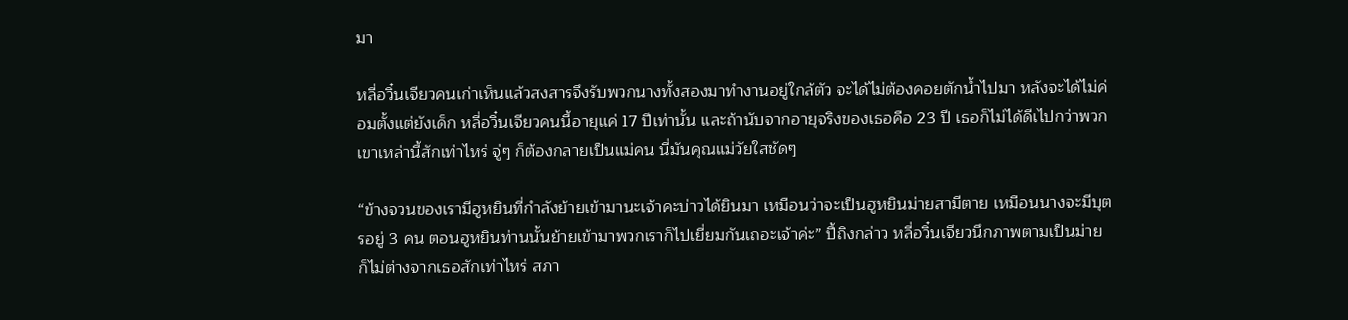มา

หลี่อวิ๋นเจียวคนเก่าเห็นแล้วสงสารจึงรับพวกนางทั้งสองมาทำงานอยู่ใกล้ตัว จะได้ไม่ต้องคอยตักน้ำไปมา หลังจะได้ไม่ค่อมตั้งแต่ยังเด็ก หลี่อวิ๋นเจียวคนนี้อายุแค่ 17 ปีเท่านั้น และถ้านับจากอายุจริงของเธอคือ 23 ปี เธอก็ไม่ได้ดีเไปกว่าพวกเขาเหล่านี้สักเท่าไหร่ จู่ๆ ก็ต้องกลายเป็นแม่คน นี่มันคุณแม่วัยใสชัดๆ

“ข้างจวนของเรามีฮูหยินที่กำลังย้ายเข้ามานะเจ้าคะบ่าวได้ยินมา เหมือนว่าจะเป็นฮูหยินม่ายสามีตาย เหมือนนางจะมีบุตรอยู่ 3 คน ตอนฮูหยินท่านนั้นย้ายเข้ามาพวกเราก็ไปเยี่ยมกันเถอะเจ้าค่ะ” ปี้ถิงกล่าว หลี่อวิ๋นเจียวนึกภาพตามเป็นม่าย ก็ไม่ต่างจากเธอสักเท่าไหร่ สภา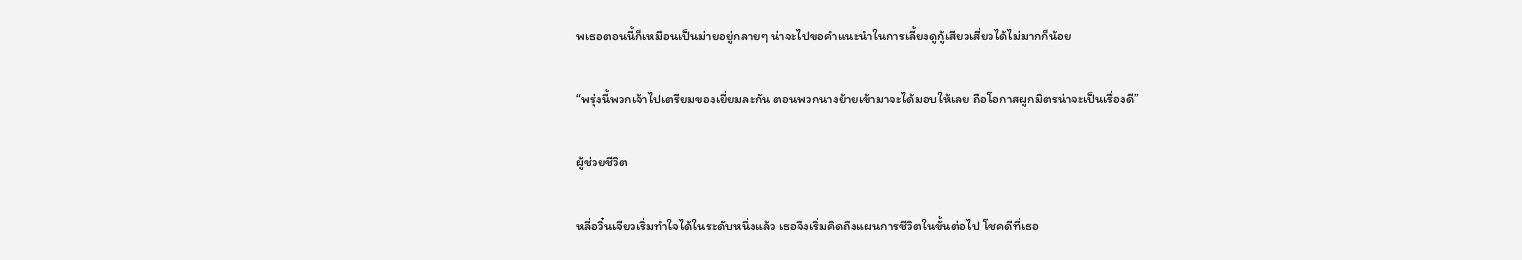พเธอตอนนี้ก็เหมือนเป็นม่ายอยู่กลายๆ น่าจะไปขอคำแนะนำในการเลี้ยงดูกู้เสียวเสี่ยวได้ไม่มากก็น้อย

“พรุ่งนี้พวกเจ้าไปเตรียมของเยี่ยมละกัน ตอนพวกนางย้ายเข้ามาจะได้มอบให้เลย ถือโอกาสผูกมิตรน่าจะเป็นเรื่องดี”

ผู้ช่วยชีวิต

หลี่อวิ๋นเจียวเริ่มทำใจได้ในระดับหนึ่งแล้ว เธอจึงเริ่มคิดถึงแผนการชีวิตในขั้นต่อไป โชคดีที่เธอ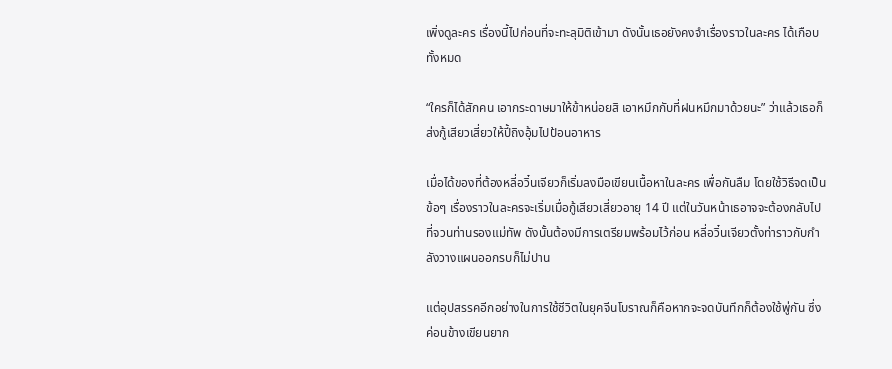เพิ่งดูละคร เรื่องนี้ไปก่อนที่จะทะลุมิติเข้ามา ดังนั้นเธอยังคงจำเรื่องราวในละคร ได้เกือบทั้งหมด

“ใครก็ได้สักคน เอากระดาษมาให้ข้าหน่อยสิ เอาหมึกกับที่ฝนหมึกมาด้วยนะ” ว่าแล้วเธอก็ส่งกู้เสียวเสี่ยวให้ปี้ถิงอุ้มไปป้อนอาหาร

เมื่อได้ของที่ต้องหลี่อวิ๋นเจียวก็เริ่มลงมือเขียนเนื้อหาในละคร เพื่อกันลืม โดยใช้วิธีจดเป็นข้อๆ เรื่องราวในละครจะเริ่มเมื่อกู้เสียวเสี่ยวอายุ 14 ปี แต่ในวันหน้าเธอาจจะต้องกลับไปที่จวนท่านรองแม่ทัพ ดังนั้นต้องมีการเตรียมพร้อมไว้ก่อน หลี่อวิ๋นเจียวตั้งท่าราวกับกำลังวางแผนออกรบก็ไม่ปาน

แต่อุปสรรคอีกอย่างในการใช้ชีวิตในยุคจีนโบราณก็คือหากจะจดบันทึกก็ต้องใช้พู่กัน ซึ่งค่อนข้างเขียนยาก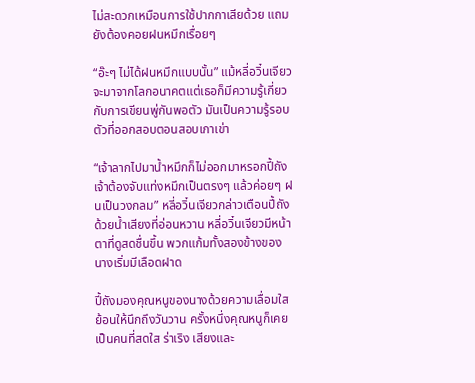ไม่สะดวกเหมือนการใช้ปากกาเสียด้วย แถมยังต้องคอยฝนหมึกเรื่อยๆ

“อ๊ะๆ ไม่ได้ฝนหมึกแบบนั้น” แม้หลี่อวิ๋นเจียวจะมาจากโลกอนาคตแต่เธอก็มีความรู้เกี่ยวกับการเขียนพู่กันพอตัว มันเป็นความรู้รอบตัวที่ออกสอบตอนสอบเกาเข่า

“เจ้าลากไปมาน้ำหมึกก็ไม่ออกมาหรอกปี้ถัง เจ้าต้องจับแท่งหมึกเป็นตรงๆ แล้วค่อยๆ ฝนเป็นวงกลม” หลี่อวิ๋นเจียวกล่าวเตือนปี้ถังด้วยน้ำเสียงที่อ่อนหวาน หลี่อวิ๋นเจียวมีหน้าตาที่ดูสดชื่นขึ้น พวกแก้มทั้งสองข้างของนางเริ่มมีเลือดฝาด

ปี้ถังมองคุณหนูของนางด้วยความเลื่อมใส ย้อนให้นึกถึงวันวาน ครั้งหนึ่งคุณหนูก็เคยเป็นคนที่สดใส ร่าเริง เสียงและ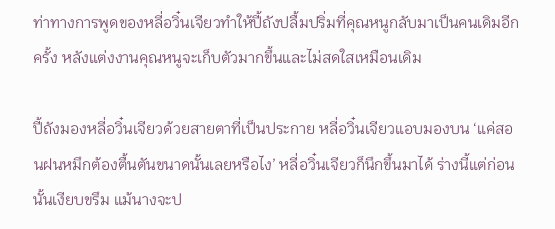ท่าทางการพูดของหลี่อวิ๋นเจียวทำให้ปี้ถังปลื้มปริ่มที่คุณหนูกลับมาเป็นคนเดิมอีกครั้ง หลังแต่งงานคุณหนูจะเก็บตัวมากขึ้นและไม่สดใสเหมือนเดิม

ปี้ถังมองหลี่อวิ๋นเจียวด้วยสายตาที่เป็นประกาย หลี่อวิ๋นเจียวแอบมองบน ‘แค่สอนฝนหมึกต้องตื้นตันขนาดนั้นเลยหรือไง’ หลี่อวิ๋นเจียวก็นึกขึ้นมาได้ ร่างนี้แต่ก่อนนั้นเงียบขรึม แม้นางจะป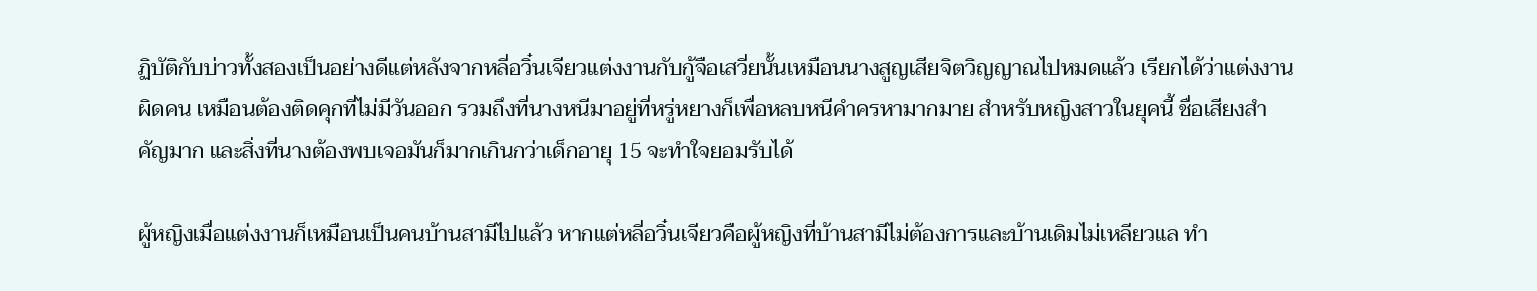ฏิบัติกับบ่าวทั้งสองเป็นอย่างดีแต่หลังจากหลี่อวิ๋นเจียวแต่งงานกับกู้จือเสวี่ยนั้นเหมือนนางสูญเสียจิตวิญญาณไปหมดแล้ว เรียกได้ว่าแต่งงานผิดคน เหมือนต้องติดคุกที่ไม่มีวันออก รวมถึงที่นางหนีมาอยู่ที่หรู่หยางก็เพื่อหลบหนีคำครหามากมาย สำหรับหญิงสาวในยุคนี้ ชื่อเสียงสำคัญมาก และสิ่งที่นางต้องพบเจอมันก็มากเกินกว่าเด็กอายุ 15 จะทำใจยอมรับได้

ผู้หญิงเมื่อแต่งงานก็เหมือนเป็นคนบ้านสามีไปแล้ว หากแต่หลี่อวิ๋นเจียวคือผู้หญิงที่บ้านสามีไม่ต้องการและบ้านเดิมไม่เหลียวแล ทำ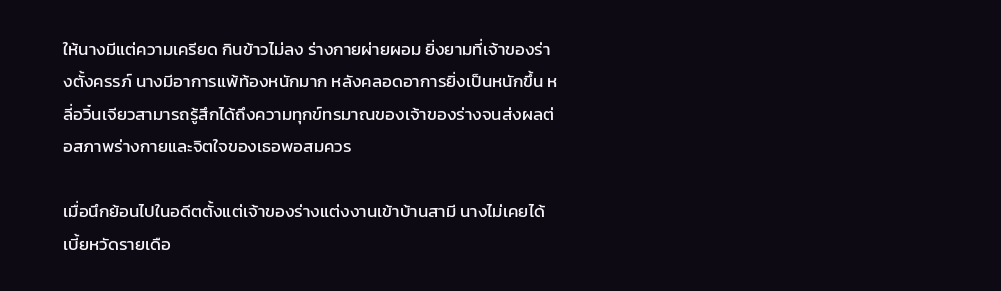ให้นางมีแต่ความเครียด กินข้าวไม่ลง ร่างกายผ่ายผอม ยิ่งยามที่เจ้าของร่างตั้งครรภ์ นางมีอาการแพ้ท้องหนักมาก หลังคลอดอาการยิ่งเป็นหนักขึ้น หลี่อวิ๋นเจียวสามารถรู้สึกได้ถึงความทุกข์ทรมาณของเจ้าของร่างจนส่งผลต่อสภาพร่างกายและจิตใจของเธอพอสมควร

เมื่อนึกย้อนไปในอดีตตั้งแต่เจ้าของร่างแต่งงานเข้าบ้านสามี นางไม่เคยได้เบี้ยหวัดรายเดือ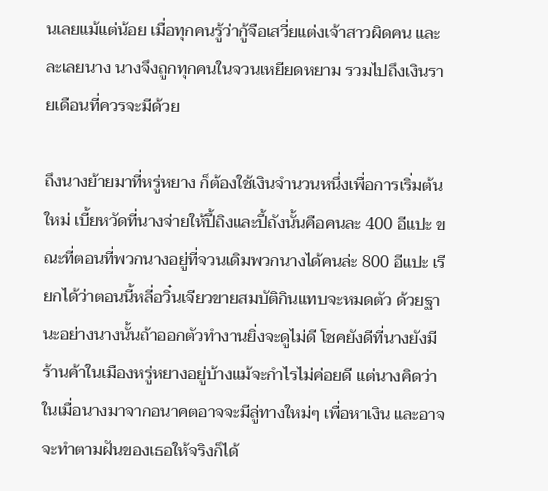นเลยแม้แต่น้อย เมื่อทุกคนรู้ว่ากู้จือเสวี่ยแต่งเจ้าสาวผิดคน และละเลยนาง นางจึงถูกทุกคนในจวนเหยียดหยาม รวมไปถึงเงินรายเดือนที่ควรจะมีด้วย

ถึงนางย้ายมาที่หรู่หยาง ก็ต้องใช้เงินจำนวนหนึ่งเพื่อการเริ่มต้นใหม่ เบี้ยหวัดที่นางจ่ายให้ปี้ถิงและปี้ถังนั้นคือคนละ 400 อีแปะ ขณะที่ตอนที่พวกนางอยู่ที่จวนเดิมพวกนางได้คนล่ะ 800 อีแปะ เรียกได้ว่าตอนนี้หลี่อวิ๋นเจียวขายสมบัติกินแทบจะหมดตัว ด้วยฐานะอย่างนางนั้นถ้าออกตัวทำงานยิ่งจะดูไม่ดี โชคยังดีที่นางยังมีร้านค้าในเมืองหรู่หยางอยู่บ้างแม้จะกำไรไม่ค่อยดี แต่นางคิดว่าในเมื่อนางมาจากอนาคตอาจจะมีลู่ทางใหม่ๆ เพื่อหาเงิน และอาจจะทำตามฝันของเธอให้จริงก็ได้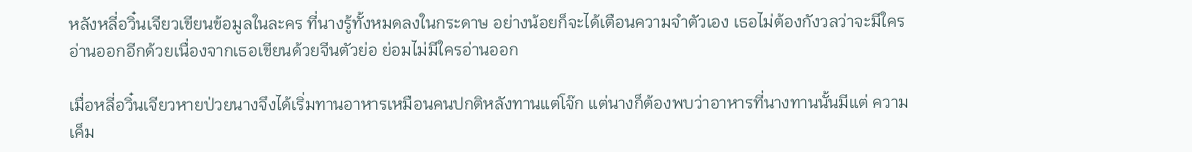หลังหลี่อวิ๋นเจียวเขียนข้อมูลในละคร ที่นางรู้ทั้งหมดลงในกระดาษ อย่างน้อยก็จะได้เตือนความจำตัวเอง เธอไม่ต้องกังวลว่าจะมีใครอ่านออกอีกด้วยเนื่องจากเธอเขียนด้วยจีนตัวย่อ ย่อมไม่มีใครอ่านออก

เมื่อหลี่อวิ๋นเจียวหายป่วยนางจึงได้เริ่มทานอาหารเหมือนคนปกติหลังทานแต่โจ๊ก แต่นางก็ต้องพบว่าอาหารที่นางทานนั้นมีแต่ ความเค็ม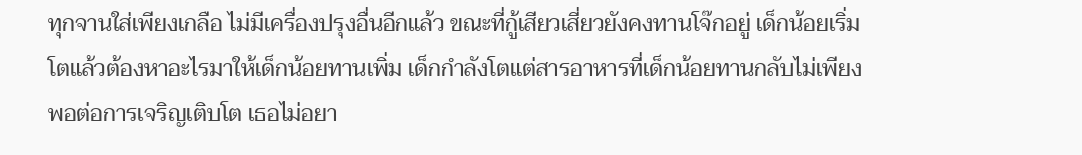ทุกจานใส่เพียงเกลือ ไม่มีเครื่องปรุงอื่นอีกแล้ว ขณะที่กู้เสียวเสี่ยวยังคงทานโจ๊กอยู่ เด็กน้อยเริ่มโตแล้วต้องหาอะไรมาให้เด็กน้อยทานเพิ่ม เด็กกำลังโตแต่สารอาหารที่เด็กน้อยทานกลับไม่เพียงพอต่อการเจริญเติบโต เธอไม่อยา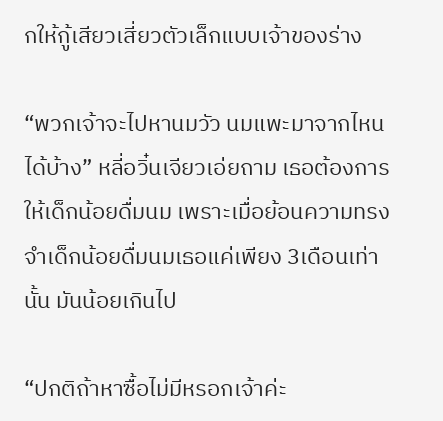กให้กู้เสียวเสี่ยวตัวเล็กแบบเจ้าของร่าง

“พวกเจ้าจะไปหานมวัว นมแพะมาจากไหนได้บ้าง” หลี่อวิ๋นเจียวเอ่ยถาม เธอต้องการให้เด็กน้อยดื่มนม เพราะเมื่อย้อนความทรงจำเด็กน้อยดื่มนมเธอแค่เพียง 3เดือนเท่านั้น มันน้อยเกินไป

“ปกติถ้าหาซื้อไม่มีหรอกเจ้าค่ะ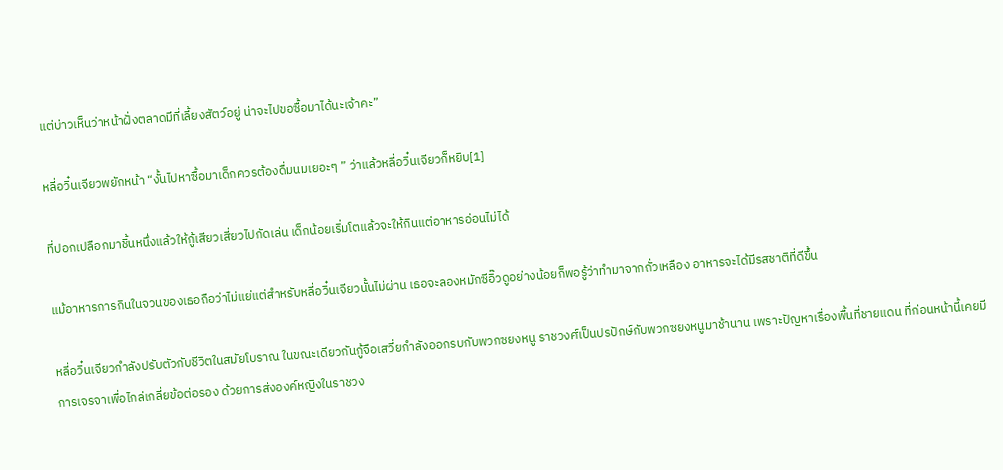แต่บ่าวเห็นว่าหน้าฝั่งตลาดมีที่เลี้ยงสัตว์อยู่ น่าจะไปขอซื้อมาได้นะเจ้าคะ”

หลี่อวิ๋นเจียวพยักหน้า “งั้นไปหาซื้อมาเด็กควรต้องดื่มนมเยอะๆ ” ว่าแล้วหลี่อวิ๋นเจียวก็หยิบ[1]

ที่ปอกเปลือกมาชิ้นหนึ่งแล้วให้กู้เสียวเสี่ยวไปกัดเล่น เด็กน้อยเริ่มโตแล้วจะให้กินแต่อาหารอ่อนไม่ได้

แม้อาหารการกินในจวนของเธอถือว่าไม่แย่แต่สำหรับหลี่อวิ๋นเจียวนั้นไม่ผ่าน เธอจะลองหมักซีอิ๊วดูอย่างน้อยก็พอรู้ว่าทำมาจากถั่วเหลือง อาหารจะได้มีรสชาติที่ดีขึ้น

หลี่อวิ๋นเจียวกำลังปรับตัวกับชีวิตในสมัยโบราณ ในขณะเดียวกันกู้จือเสวี่ยกำลังออกรบกับพวกซยงหนู ราชวงศ์เป็นปรปักษ์กับพวกซยงหนูมาช้านาน เพราะปัญหาเรื่องพื้นที่ชายแดน ที่ก่อนหน้านี้เคยมีการเจรจาเพื่อไกล่เกลี่ยข้อต่อรอง ด้วยการส่งองค์หญิงในราชวง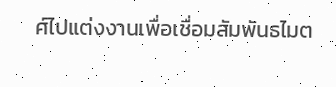ศ์ไปแต่งงานเพื่อเชื่อมสัมพันธไมต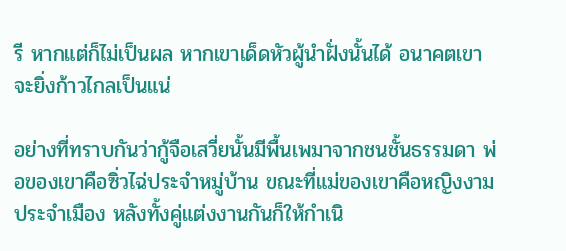รี หากแต่ก็ไม่เป็นผล หากเขาเด็ดหัวผู้นำฝั่งนั้นได้ อนาคตเขาจะยิ่งก้าวไกลเป็นแน่

อย่างที่ทราบกันว่ากู้จือเสวี่ยนั้นมีพื้นเพมาจากชนชั้นธรรมดา พ่อของเขาคือซิ่วไฉ่ประจำหมู่บ้าน ขณะที่แม่ของเขาคือหญิงงามประจำเมือง หลังทั้งคู่แต่งงานกันก็ให้กำเนิ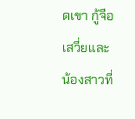ดเขา กู้จือเสวี่ยและน้องสาวที่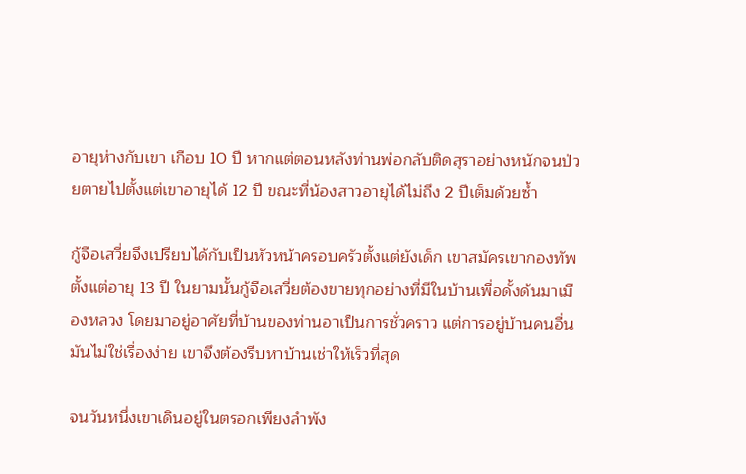อายุห่างกับเขา เกือบ 10 ปี หากแต่ตอนหลังท่านพ่อกลับติดสุราอย่างหนักจนป่วยตายไปตั้งแต่เขาอายุได้ 12 ปี ขณะที่น้องสาวอายุได้ไม่ถึง 2 ปีเต็มด้วยซ้ำ

กู้จือเสวี่ยจึงเปรียบได้กับเป็นหัวหน้าครอบครัวตั้งแต่ยังเด็ก เขาสมัครเขากองทัพตั้งแต่อายุ 13 ปี ในยามนั้นกู้จือเสวี่ยต้องขายทุกอย่างที่มีในบ้านเพื่อดั้งด้นมาเมืองหลวง โดยมาอยู่อาศัยที่บ้านของท่านอาเป็นการชั่วคราว แต่การอยู่บ้านคนอื่นมันไม่ใช่เรื่องง่าย เขาจึงต้องรีบหาบ้านเช่าให้เร็วที่สุด

จนวันหนึ่งเขาเดินอยู่ในตรอกเพียงลำพัง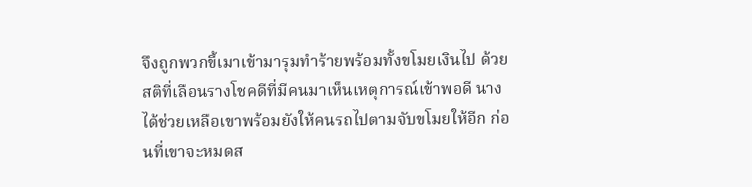จึงถูกพวกขี้เมาเข้ามารุมทำร้ายพร้อมทั้งขโมยเงินไป ด้วยสติที่เลือนรางโชคดีที่มีคนมาเห็นเหตุการณ์เข้าพอดี นางได้ช่วยเหลือเขาพร้อมยังให้คนรถไปตามจับขโมยให้อีก ก่อนที่เขาจะหมดส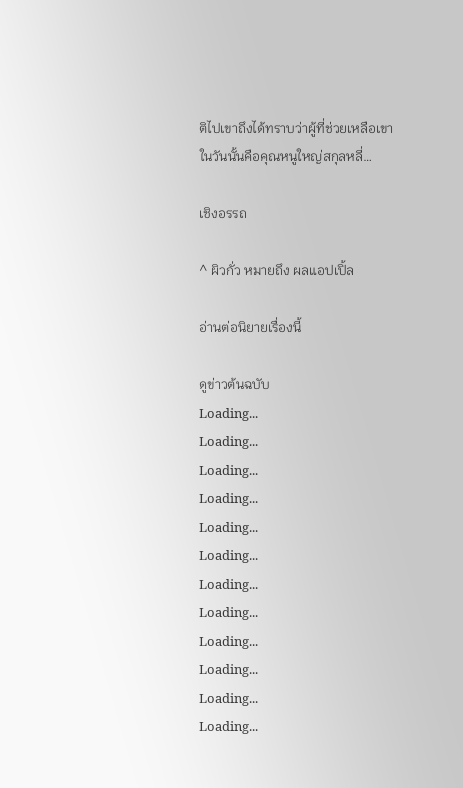ติไปเขาถึงได้ทราบว่าผู้ที่ช่วยเหลือเขาในวันนั้นคือคุณหนูใหญ่สกุลหลี่…

เชิงอรรถ

^ ผิวกั่ว หมายถึง ผลแอปเปิ้ล

อ่านต่อนิยายเรื่องนี้

ดูข่าวต้นฉบับ
Loading...
Loading...
Loading...
Loading...
Loading...
Loading...
Loading...
Loading...
Loading...
Loading...
Loading...
Loading...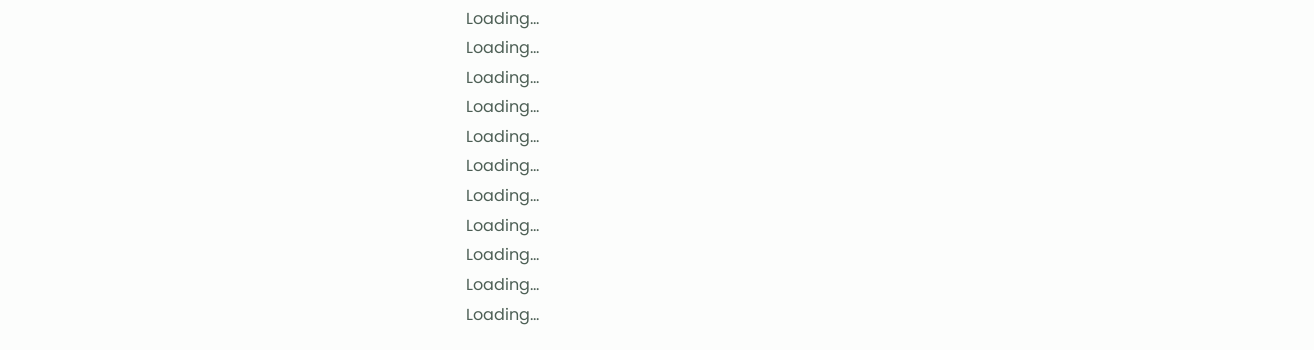Loading...
Loading...
Loading...
Loading...
Loading...
Loading...
Loading...
Loading...
Loading...
Loading...
Loading...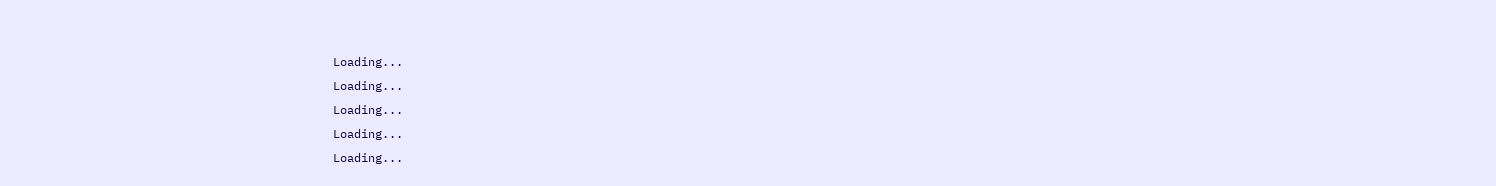Loading...
Loading...
Loading...
Loading...
Loading...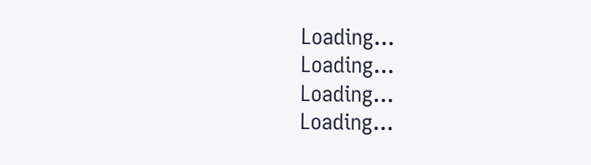Loading...
Loading...
Loading...
Loading...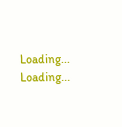Loading...
Loading...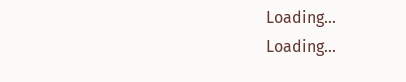Loading...
Loading...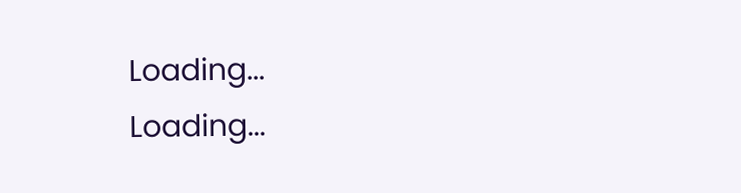Loading...
Loading...